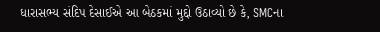ધારાસભ્ય સંદિપ દેસાઈએ આ બેઠકમાં મુદ્દો ઉઠાવ્યો છે કે, SMCના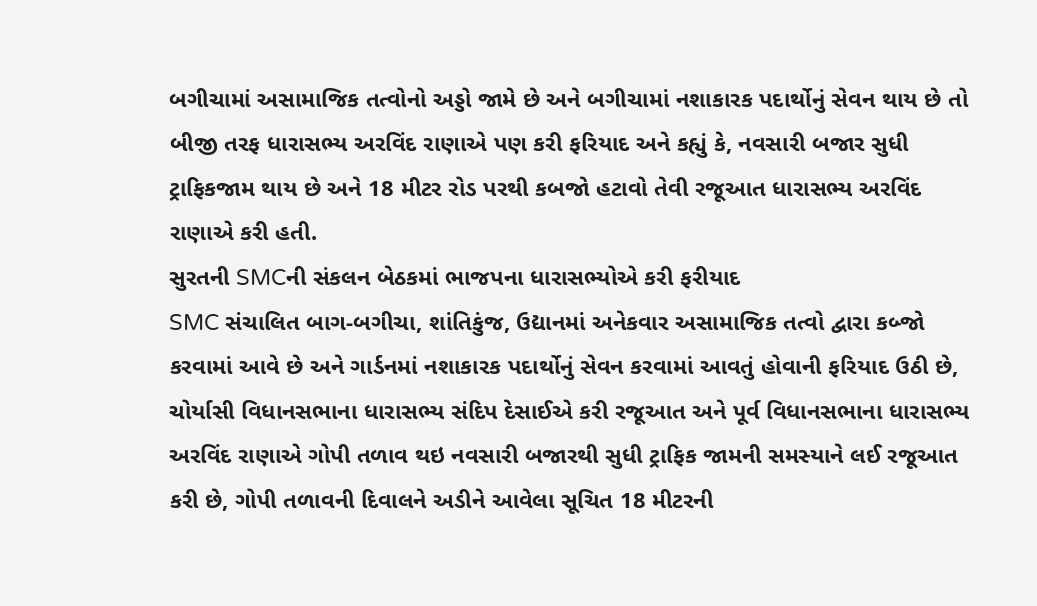બગીચામાં અસામાજિક તત્વોનો અડ્ડો જામે છે અને બગીચામાં નશાકારક પદાર્થોનું સેવન થાય છે તો બીજી તરફ ધારાસભ્ય અરવિંદ રાણાએ પણ કરી ફરિયાદ અને કહ્યું કે, નવસારી બજાર સુધી ટ્રાફિકજામ થાય છે અને 18 મીટર રોડ પરથી કબજો હટાવો તેવી રજૂઆત ધારાસભ્ય અરવિંદ રાણાએ કરી હતી.
સુરતની SMCની સંકલન બેઠકમાં ભાજપના ધારાસભ્યોએ કરી ફરીયાદ
SMC સંચાલિત બાગ-બગીચા, શાંતિકુંજ, ઉદ્યાનમાં અનેકવાર અસામાજિક તત્વો દ્વારા કબ્જો કરવામાં આવે છે અને ગાર્ડનમાં નશાકારક પદાર્થોનું સેવન કરવામાં આવતું હોવાની ફરિયાદ ઉઠી છે, ચોર્યાસી વિધાનસભાના ધારાસભ્ય સંદિપ દેસાઈએ કરી રજૂઆત અને પૂર્વ વિધાનસભાના ધારાસભ્ય અરવિંદ રાણાએ ગોપી તળાવ થઇ નવસારી બજારથી સુધી ટ્રાફિક જામની સમસ્યાને લઈ રજૂઆત કરી છે, ગોપી તળાવની દિવાલને અડીને આવેલા સૂચિત 18 મીટરની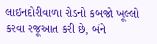લાઇનદોરીવાળા રોડનો કબજો ખૂલ્લો કરવા રજૂઆત કરી છે, બંને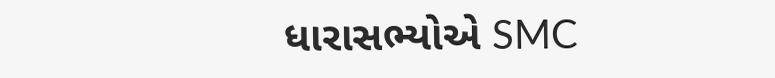ધારાસભ્યોએ SMC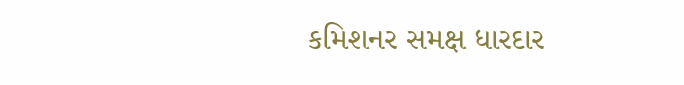કમિશનર સમક્ષ ધારદાર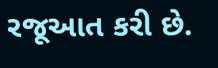રજૂઆત કરી છે.